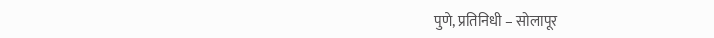पुणे, प्रतिनिधी – सोलापूर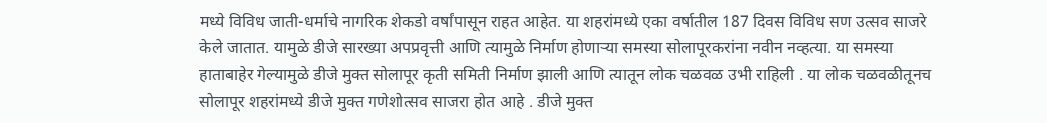मध्ये विविध जाती-धर्माचे नागरिक शेकडो वर्षांपासून राहत आहेत. या शहरांमध्ये एका वर्षातील 187 दिवस विविध सण उत्सव साजरे केले जातात. यामुळे डीजे सारख्या अपप्रवृत्ती आणि त्यामुळे निर्माण होणाऱ्या समस्या सोलापूरकरांना नवीन नव्हत्या. या समस्या हाताबाहेर गेल्यामुळे डीजे मुक्त सोलापूर कृती समिती निर्माण झाली आणि त्यातून लोक चळवळ उभी राहिली . या लोक चळवळीतूनच सोलापूर शहरांमध्ये डीजे मुक्त गणेशोत्सव साजरा होत आहे . डीजे मुक्त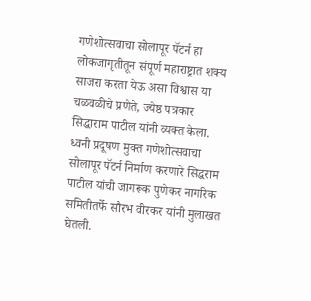गणेशोत्सवाचा सोलापूर पॅटर्न हा लोकजागृतीतून संपूर्ण महाराष्ट्रात शक्य साजरा करता येऊ असा विश्वास या चळवळीचे प्रणेते, ज्येष्ठ पत्रकार सिद्धाराम पाटील यांनी व्यक्त केला.
ध्वनी प्रदूषण मुक्त गणेशोत्सवाचा सोलापूर पॅटर्न निर्माण करणारे सिद्धराम पाटील यांची जागरूक पुणेकर नागरिक समितीतर्फे सौरभ वीरकर यांनी मुलाखत घेतली.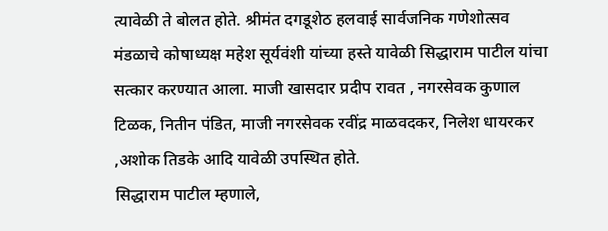त्यावेळी ते बोलत होते. श्रीमंत दगडूशेठ हलवाई सार्वजनिक गणेशोत्सव मंडळाचे कोषाध्यक्ष महेश सूर्यवंशी यांच्या हस्ते यावेळी सिद्धाराम पाटील यांचा सत्कार करण्यात आला. माजी खासदार प्रदीप रावत , नगरसेवक कुणाल टिळक, नितीन पंडित, माजी नगरसेवक रवींद्र माळवदकर, निलेश धायरकर ,अशोक तिडके आदि यावेळी उपस्थित होते.
सिद्धाराम पाटील म्हणाले,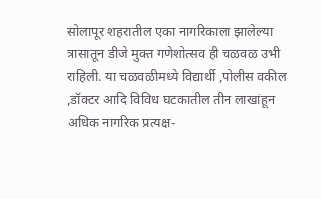सोलापूर शहरातील एका नागरिकाला झालेल्या त्रासातून डीजे मुक्त गणेशोत्सव ही चळवळ उभी राहिली. या चळवळीमध्ये विद्यार्थी ,पोलीस वकील ,डॉक्टर आदि विविध घटकातील तीन लाखांहून अधिक नागरिक प्रत्यक्ष-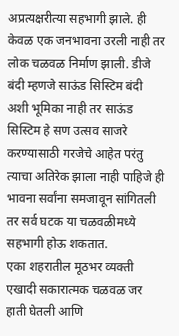अप्रत्यक्षरीत्या सहभागी झाले. ही केवळ एक जनभावना उरली नाही तर लोक चळवळ निर्माण झाली. डीजे बंदी म्हणजे साऊंड सिस्टिम बंदी अशी भूमिका नाही तर साऊंड सिस्टिम हे सण उत्सव साजरे करण्यासाठी गरजेचे आहेत परंतु त्याचा अतिरेक झाला नाही पाहिजे ही भावना सर्वांना समजावून सांगितली तर सर्व घटक या चळवळीमध्ये सहभागी होऊ शकतात.
एका शहरातील मूठभर व्यक्ती एखादी सकारात्मक चळवळ जर हाती घेतली आणि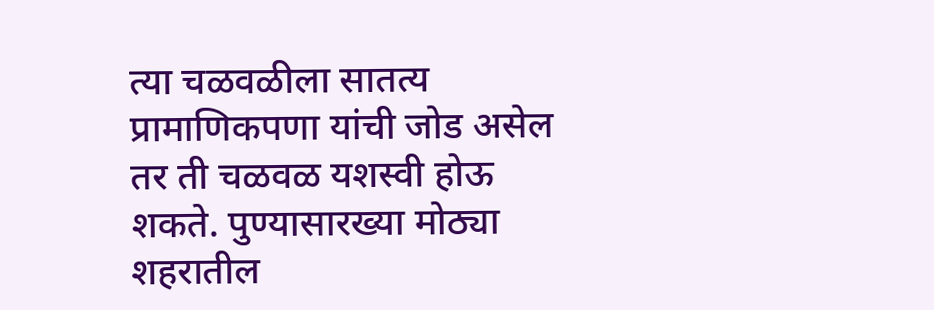त्या चळवळीला सातत्य प्रामाणिकपणा यांची जोड असेल तर ती चळवळ यशस्वी होऊ शकते. पुण्यासारख्या मोठ्या शहरातील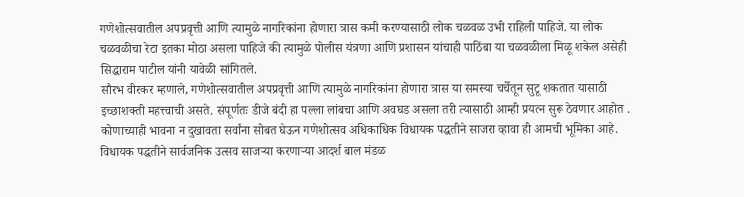गणेशोत्सवातील अपप्रवृत्ती आणि त्यामुळे नागरिकांना होणारा त्रास कमी करण्यासाठी लोक चळवळ उभी राहिली पाहिजे. या लोक चळवळीचा रेटा इतका मोठा असला पाहिजे की त्यामुळे पोलीस यंत्रणा आणि प्रशासन यांचाही पाठिंबा या चळवळीला मिळू शकेल असेही सिद्धाराम पाटील यांनी यावेळी सांगितले.
सौरभ वीरकर म्हणाले, गणेशोत्सवातील अपप्रवृत्ती आणि त्यामुळे नागरिकांना होणारा त्रास या समस्या चर्चेतून सुटू शकतात यासाठी इच्छाशक्ती महत्त्वाची असते. संपूर्णतः डीजे बंदी हा पल्ला लांबचा आणि अवघड असला तरी त्यासाठी आम्ही प्रयत्न सुरू ठेवणार आहोत . कोणाच्याही भावना न दुखावता सर्वांना सोबत घेऊन गणेशोत्सव अधिकाधिक विधायक पद्धतीने साजरा व्हावा ही आमची भूमिका आहे.
विधायक पद्धतीने सार्वजनिक उत्सव साजऱ्या करणाऱ्या आदर्श बाल मंडळ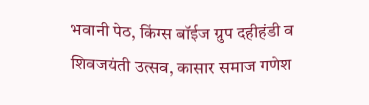भवानी पेठ, किंग्स बॉईज ग्रुप दहीहंडी व शिवजयंती उत्सव, कासार समाज गणेश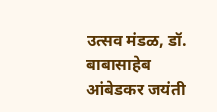उत्सव मंडळ, डॉ. बाबासाहेब आंबेडकर जयंती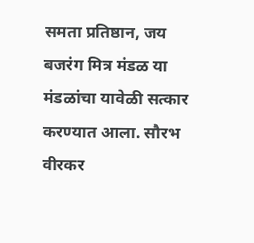समता प्रतिष्ठान, जय बजरंग मित्र मंडळ या मंडळांचा यावेळी सत्कार करण्यात आला. सौरभ वीरकर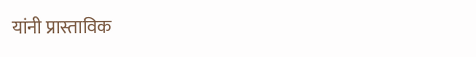यांनी प्रास्ताविक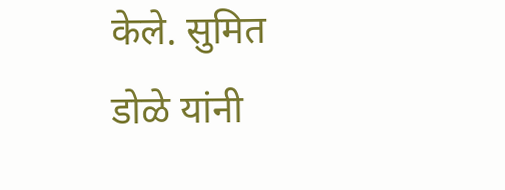केले. सुमित डोळे यांनी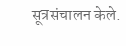सूत्रसंचालन केले.